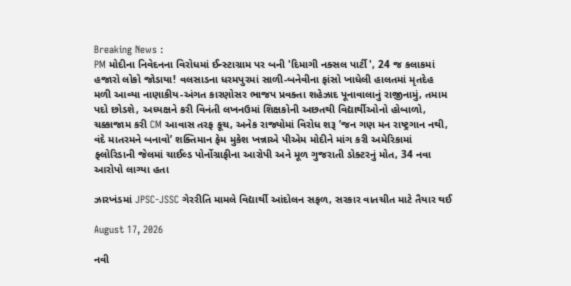Breaking News :
PM મોદીના નિવેદનના વિરોધમાં ઈન્સ્ટાગ્રામ પર બની 'દિમાગી નક્સલ પાર્ટી', 24 જ કલાકમાં હજારો લોકો જોડાયા! વલસાડના ધરમપુરમાં સાળી-બનેવીના ફાંસો ખાધેલી હાલતમાં મૃતદેહ મળી આવ્યા નાણાકીય-અંગત કારણોસર ભાજપ પ્રવક્તા શહેઝાદ પૂનાવાલાનું રાજીનામું, તમામ પદો છોડશે, અધ્યક્ષને કરી વિનંતી લખનઉમાં શિક્ષકોની અછતથી વિદ્યાર્થીઓનો હોબાળો, ચક્કાજામ કરી CM આવાસ તરફ કૂચ, અનેક રાજ્યોમાં વિરોધ શરૂ ’જન ગણ મન રાષ્ટ્રગાન નથી, વંદે માતરમને બનાવો’ શક્તિમાન ફેમ મુકેશ ખન્નાએ પીએમ મોદીને માંગ કરી અમેરિકામાં ફ્લોરિડાની જેલમાં ચાઈલ્ડ પોર્નોગ્રાફીના આરોપી અને મૂળ ગુજરાતી ડોક્ટરનું મોત, 34 નવા આરોપો લાગ્યા હતા

ઝારખંડમાં JPSC-JSSC ગેરરીતિ મામલે વિદ્યાર્થી આંદોલન સફળ, સરકાર વાતચીત માટે તૈયાર થઈ

August 17, 2026

નવી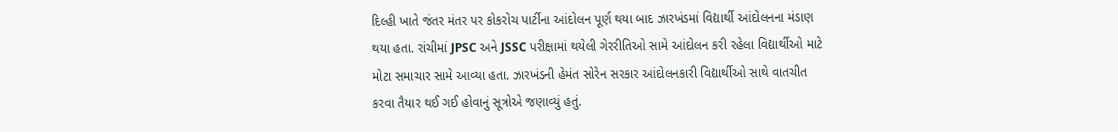દિલ્હી ખાતે જંતર મંતર પર કોકરોચ પાર્ટીના આંદોલન પૂર્ણ થયા બાદ ઝારખંડમાં વિદ્યાર્થી આંદોલનના મંડાણ થયા હતા. રાંચીમાં JPSC અને JSSC પરીક્ષામાં થયેલી ગેરરીતિઓ સામે આંદોલન કરી રહેલા વિદ્યાર્થીઓ માટે મોટા સમાચાર સામે આવ્યા હતા. ઝારખંડની હેમંત સોરેન સરકાર આંદોલનકારી વિદ્યાર્થીઓ સાથે વાતચીત કરવા તૈયાર થઈ ગઈ હોવાનું સૂત્રોએ જણાવ્યું હતું.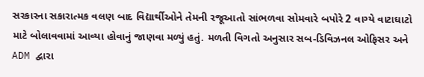સરકારના સકારાત્મક વલણ બાદ વિદ્યાર્થીઓને તેમની રજૂઆતો સાંભળવા સોમવારે બપોરે 2 વાગ્યે વાટાઘાટો માટે બોલાવવામાં આવ્યા હોવાનું જાણવા મળ્યું હતું. મળતી વિગતો અનુસાર સબ-ડિવિઝનલ ઓફિસર અને ADM દ્વારા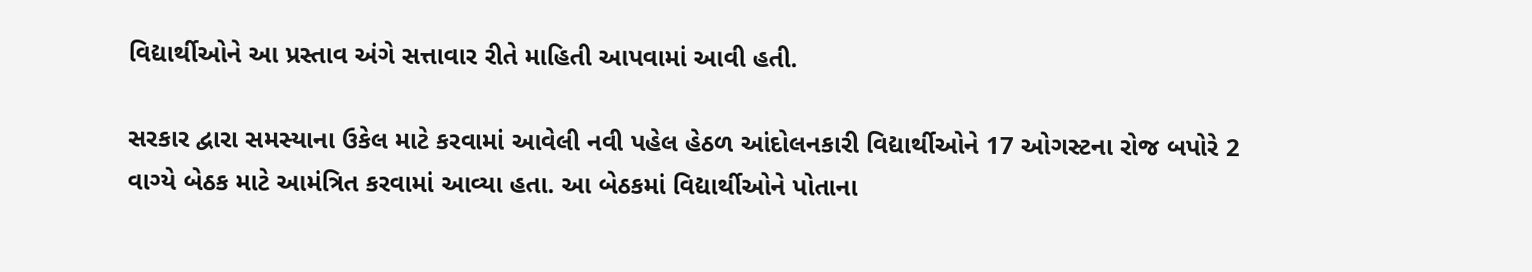વિદ્યાર્થીઓને આ પ્રસ્તાવ અંગે સત્તાવાર રીતે માહિતી આપવામાં આવી હતી.

સરકાર દ્વારા સમસ્યાના ઉકેલ માટે કરવામાં આવેલી નવી પહેલ હેઠળ આંદોલનકારી વિદ્યાર્થીઓને 17 ઓગસ્ટના રોજ બપોરે 2 વાગ્યે બેઠક માટે આમંત્રિત કરવામાં આવ્યા હતા. આ બેઠકમાં વિદ્યાર્થીઓને પોતાના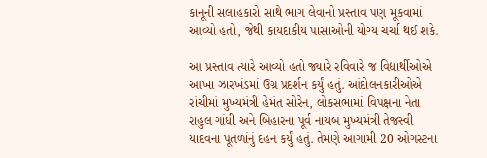કાનૂની સલાહકારો સાથે ભાગ લેવાનો પ્રસ્તાવ પણ મૂકવામાં આવ્યો હતો, જેથી કાયદાકીય પાસાઓની યોગ્ય ચર્ચા થઈ શકે.

આ પ્રસ્તાવ ત્યારે આવ્યો હતો જ્યારે રવિવારે જ વિદ્યાર્થીઓએ આખા ઝારખંડમાં ઉગ્ર પ્રદર્શન કર્યું હતું. આંદોલનકારીઓએ રાંચીમાં મુખ્યમંત્રી હેમંત સોરેન, લોકસભામાં વિપક્ષના નેતા રાહુલ ગાંધી અને બિહારના પૂર્વ નાયબ મુખ્યમંત્રી તેજસ્વી યાદવના પૂતળાંનું દહન કર્યું હતું. તેમણે આગામી 20 ઓગસ્ટના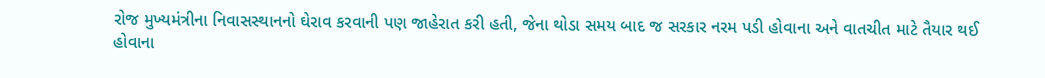રોજ મુખ્યમંત્રીના નિવાસસ્થાનનો ઘેરાવ કરવાની પણ જાહેરાત કરી હતી, જેના થોડા સમય બાદ જ સરકાર નરમ પડી હોવાના અને વાતચીત માટે તૈયાર થઈ હોવાના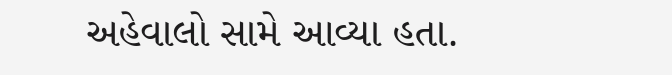અહેવાલો સામે આવ્યા હતા.